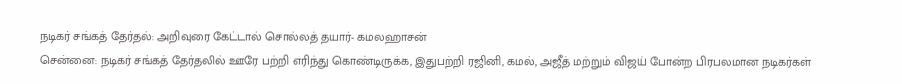நடிகர் சங்கத் தேர்தல்: அறிவுரை கேட்டால் சொல்லத் தயார்- கமலஹாசன்
சென்னை: நடிகர் சங்கத் தேர்தலில் ஊரே பற்றி எரிந்து கொண்டிருக்க, இதுபற்றி ரஜினி, கமல், அஜீத் மற்றும் விஜய் போன்ற பிரபலமான நடிகர்கள்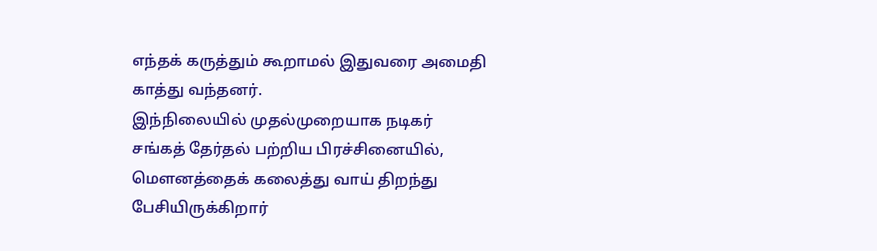எந்தக் கருத்தும் கூறாமல் இதுவரை அமைதி காத்து வந்தனர்.
இந்நிலையில் முதல்முறையாக நடிகர் சங்கத் தேர்தல் பற்றிய பிரச்சினையில், மௌனத்தைக் கலைத்து வாய் திறந்து பேசியிருக்கிறார்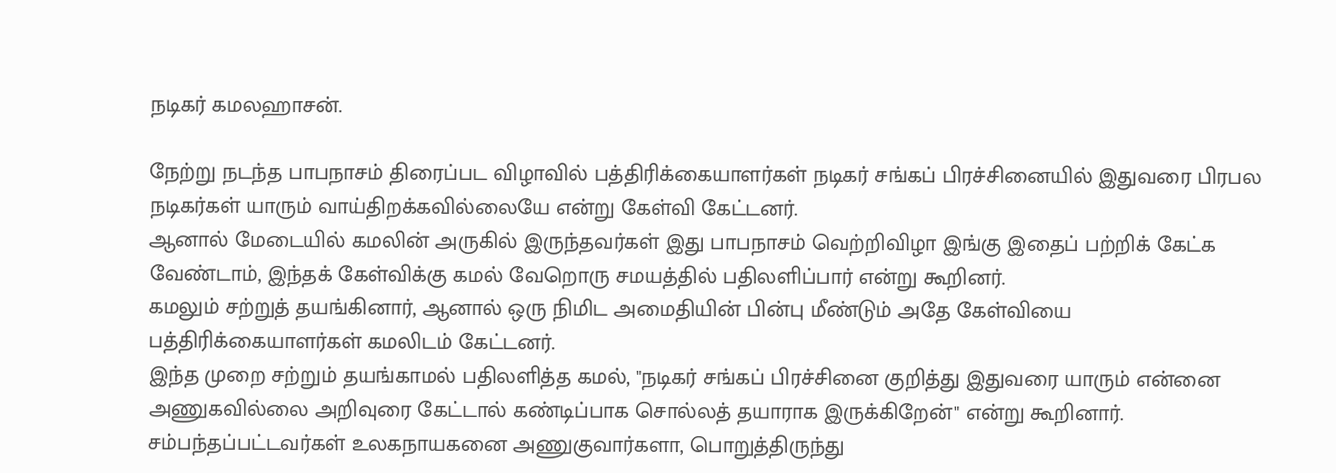நடிகர் கமலஹாசன்.

நேற்று நடந்த பாபநாசம் திரைப்பட விழாவில் பத்திரிக்கையாளர்கள் நடிகர் சங்கப் பிரச்சினையில் இதுவரை பிரபல நடிகர்கள் யாரும் வாய்திறக்கவில்லையே என்று கேள்வி கேட்டனர்.
ஆனால் மேடையில் கமலின் அருகில் இருந்தவர்கள் இது பாபநாசம் வெற்றிவிழா இங்கு இதைப் பற்றிக் கேட்க வேண்டாம், இந்தக் கேள்விக்கு கமல் வேறொரு சமயத்தில் பதிலளிப்பார் என்று கூறினர்.
கமலும் சற்றுத் தயங்கினார், ஆனால் ஒரு நிமிட அமைதியின் பின்பு மீண்டும் அதே கேள்வியை பத்திரிக்கையாளர்கள் கமலிடம் கேட்டனர்.
இந்த முறை சற்றும் தயங்காமல் பதிலளித்த கமல், "நடிகர் சங்கப் பிரச்சினை குறித்து இதுவரை யாரும் என்னை அணுகவில்லை அறிவுரை கேட்டால் கண்டிப்பாக சொல்லத் தயாராக இருக்கிறேன்" என்று கூறினார்.
சம்பந்தப்பட்டவர்கள் உலகநாயகனை அணுகுவார்களா, பொறுத்திருந்து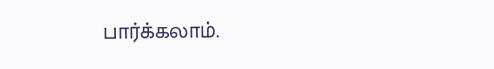பார்க்கலாம்.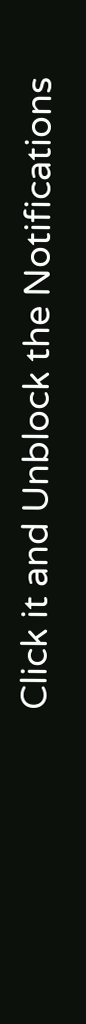Click it and Unblock the Notifications